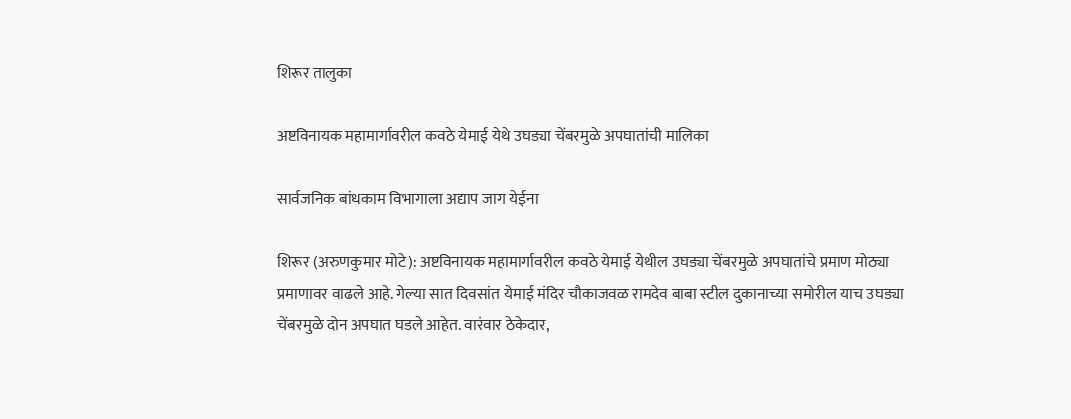शिरूर तालुका

अष्टविनायक महामार्गावरील कवठे येमाई येथे उघड्या चेंबरमुळे अपघातांची मालिका

सार्वजनिक बांधकाम विभागाला अद्याप जाग येईना

शिरूर (अरुणकुमार मोटे): अष्टविनायक महामार्गावरील कवठे येमाई येथील उघड्या चेंबरमुळे अपघातांचे प्रमाण मोठ्या प्रमाणावर वाढले आहे. गेल्या सात दिवसांत येमाई मंदिर चौकाजवळ रामदेव बाबा स्टील दुकानाच्या समोरील याच उघड्या चेंबरमुळे दोन अपघात घडले आहेत. वारंवार ठेकेदार,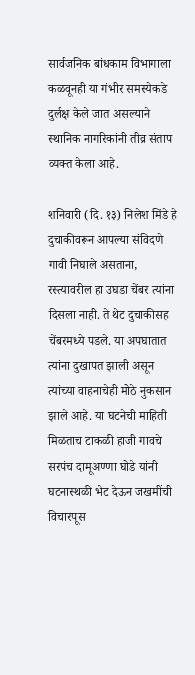सार्वजनिक बांधकाम विभागाला कळवूनही या गंभीर समस्येकडे दुर्लक्ष केले जात असल्याने स्थानिक नागरिकांनी तीव्र संताप व्यक्त केला आहे.

शनिवारी (दि. १३) निलेश मिंडे हे दुचाकीवरून आपल्या संविदणे गावी निघाले असताना, रस्त्यावरील हा उघडा चेंबर त्यांना दिसला नाही. ते थेट दुचाकीसह चेंबरमध्ये पडले. या अपघातात त्यांना दुखापत झाली असून त्यांच्या वाहनाचेही मोठे नुकसान झाले आहे. या घटनेची माहिती मिळताच टाकळी हाजी गावचे सरपंच दामूअण्णा घोडे यांनी घटनास्थळी भेट देऊन जखमींची विचारपूस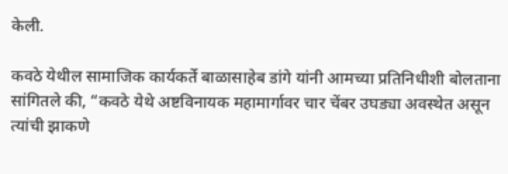केली.

कवठे येथील सामाजिक कार्यकर्ते बाळासाहेब डांगे यांनी आमच्या प्रतिनिधीशी बोलताना सांगितले की, “कवठे येथे अष्टविनायक महामार्गावर चार चेंबर उघड्या अवस्थेत असून त्यांची झाकणे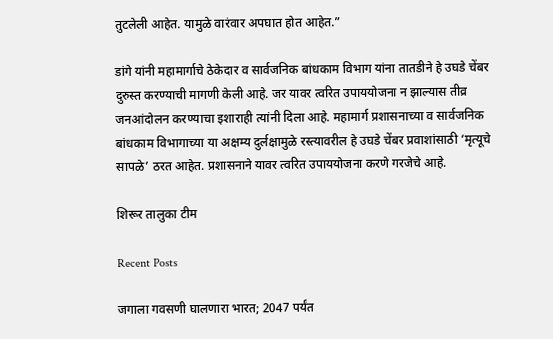तुटलेली आहेत. यामुळे वारंवार अपघात होत आहेत.”

डांगे यांनी महामार्गाचे ठेकेदार व सार्वजनिक बांधकाम विभाग यांना तातडीने हे उघडे चेंबर दुरुस्त करण्याची मागणी केली आहे. जर यावर त्वरित उपाययोजना न झाल्यास तीव्र जनआंदोलन करण्याचा इशाराही त्यांनी दिला आहे. महामार्ग प्रशासनाच्या व सार्वजनिक बांधकाम विभागाच्या या अक्षम्य दुर्लक्षामुळे रस्त्यावरील हे उघडे चेंबर प्रवाशांसाठी ‘मृत्यूचे सापळे’ ठरत आहेत. प्रशासनाने यावर त्वरित उपाययोजना करणे गरजेचे आहे.

शिरूर तालुका टीम

Recent Posts

जगाला गवसणी घालणारा भारत; 2047 पर्यंत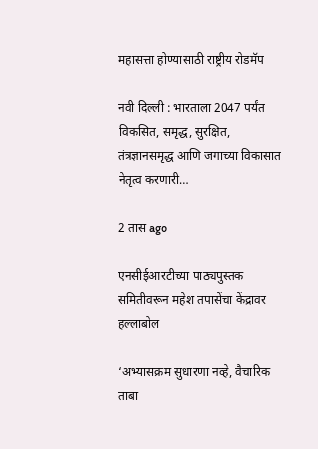महासत्ता होण्यासाठी राष्ट्रीय रोडमॅप

नवी दिल्ली : भारताला 2047 पर्यंत विकसित, समृद्ध, सुरक्षित, तंत्रज्ञानसमृद्ध आणि जगाच्या विकासात नेतृत्व करणारी…

2 तास ago

एनसीईआरटीच्या पाठ्यपुस्तक समितीवरून महेश तपासेंचा केंद्रावर हल्लाबोल

‘अभ्यासक्रम सुधारणा नव्हे, वैचारिक ताबा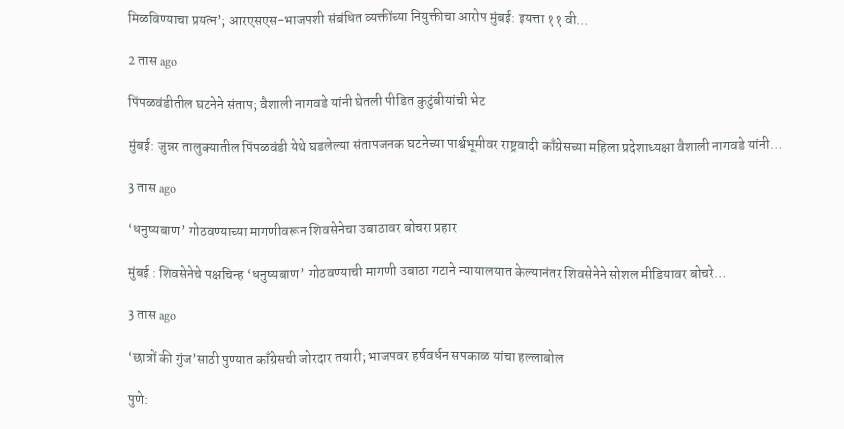मिळविण्याचा प्रयत्न’; आरएसएस-भाजपशी संबंधित व्यक्तींच्या नियुक्तीचा आरोप मुंबई: इयत्ता ११ वी…

2 तास ago

पिंपळवंडीतील घटनेने संताप; वैशाली नागवडे यांनी घेतली पीडित कुटुंबीयांची भेट

मुंबई: जुन्नर तालुक्यातील पिंपळवंडी येथे घडलेल्या संतापजनक घटनेच्या पार्श्वभूमीवर राष्ट्रवादी काँग्रेसच्या महिला प्रदेशाध्यक्षा वैशाली नागवडे यांनी…

3 तास ago

‘धनुष्यबाण’ गोठवण्याच्या मागणीवरून शिवसेनेचा उबाठावर बोचरा प्रहार

मुंबई : शिवसेनेचे पक्षचिन्ह ‘धनुष्यबाण’ गोठवण्याची मागणी उबाठा गटाने न्यायालयात केल्यानंतर शिवसेनेने सोशल मीडियावर बोचरे…

3 तास ago

‘छात्रों की गुंज’साठी पुण्यात काँग्रेसची जोरदार तयारी; भाजपवर हर्षवर्धन सपकाळ यांचा हल्लाबोल

पुणे: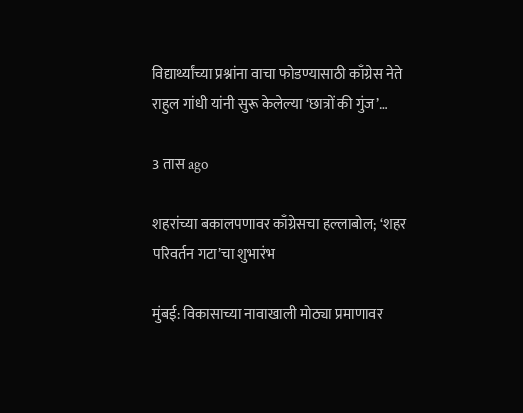विद्यार्थ्यांच्या प्रश्नांना वाचा फोडण्यासाठी काँग्रेस नेते राहुल गांधी यांनी सुरू केलेल्या ‘छात्रों की गुंज’…

3 तास ago

शहरांच्या बकालपणावर काँग्रेसचा हल्लाबोल; ‘शहर परिवर्तन गटा’चा शुभारंभ

मुंबई: विकासाच्या नावाखाली मोठ्या प्रमाणावर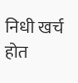निधी खर्च होत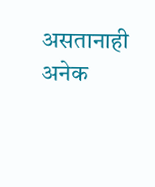असतानाही अनेक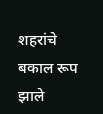शहरांचे बकाल रूप झाले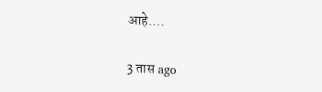आहे.…

3 तास ago